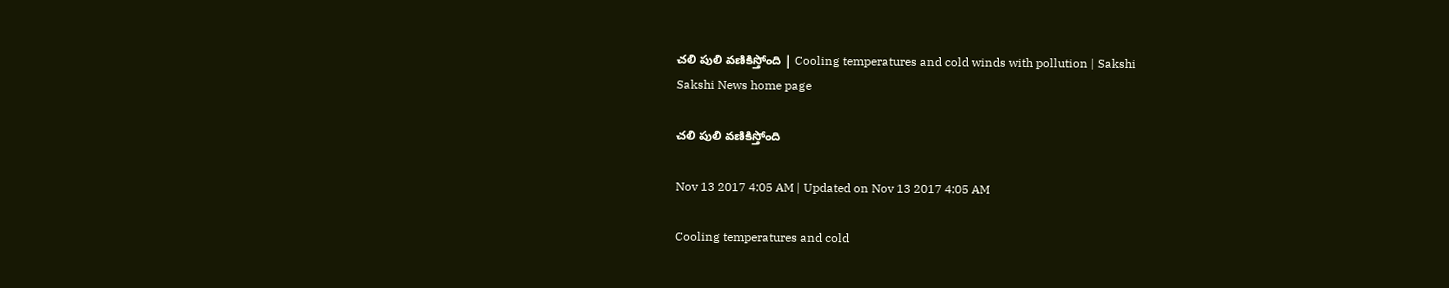చలి పులి వణికిస్తోంది | Cooling temperatures and cold winds with pollution | Sakshi
Sakshi News home page

చలి పులి వణికిస్తోంది

Nov 13 2017 4:05 AM | Updated on Nov 13 2017 4:05 AM

Cooling temperatures and cold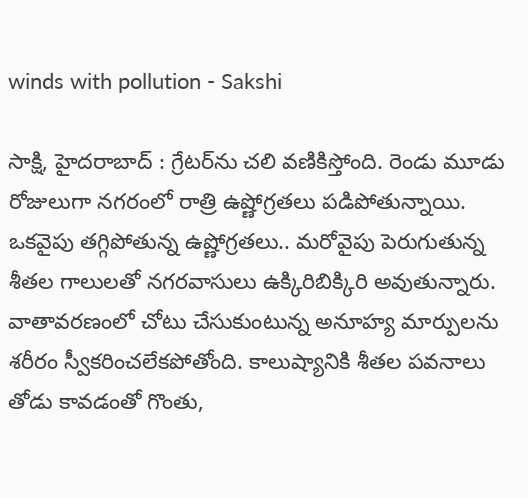winds with pollution - Sakshi

సాక్షి, హైదరాబాద్‌ : గ్రేటర్‌ను చలి వణికిస్తోంది. రెండు మూడు రోజులుగా నగరంలో రాత్రి ఉష్ణోగ్రతలు పడిపోతున్నాయి. ఒకవైపు తగ్గిపోతున్న ఉష్ణోగ్రతలు.. మరోవైపు పెరుగుతున్న శీతల గాలులతో నగరవాసులు ఉక్కిరిబిక్కిరి అవుతున్నారు. వాతావరణంలో చోటు చేసుకుంటున్న అనూహ్య మార్పులను శరీరం స్వీకరించలేకపోతోంది. కాలుష్యానికి శీతల పవనాలు తోడు కావడంతో గొంతు,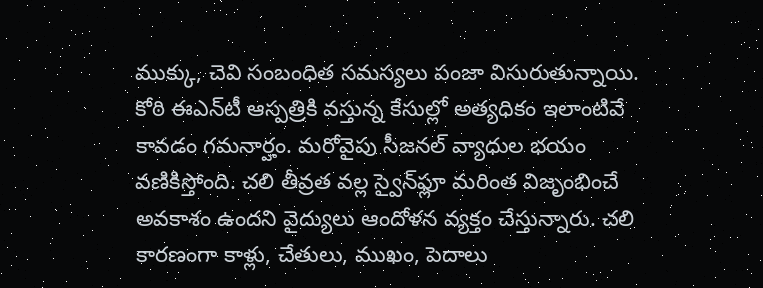ముక్కు, చెవి సంబంధిత సమస్యలు పంజా విసురుతున్నాయి. కోఠి ఈఎన్‌టీ ఆస్పత్రికి వస్తున్న కేసుల్లో అత్యధికం ఇలాంటివే కావడం గమనార్హం. మరోవైపు సీజనల్‌ వ్యాధుల భయం వణికిస్తోంది. చలి తీవ్రత వల్ల స్వైన్‌ఫ్లూ మరింత విజృంభించే అవకాశం ఉందని వైద్యులు ఆందోళన వ్యక్తం చేస్తున్నారు. చలి కారణంగా కాళ్లు, చేతులు, ముఖం, పెదాలు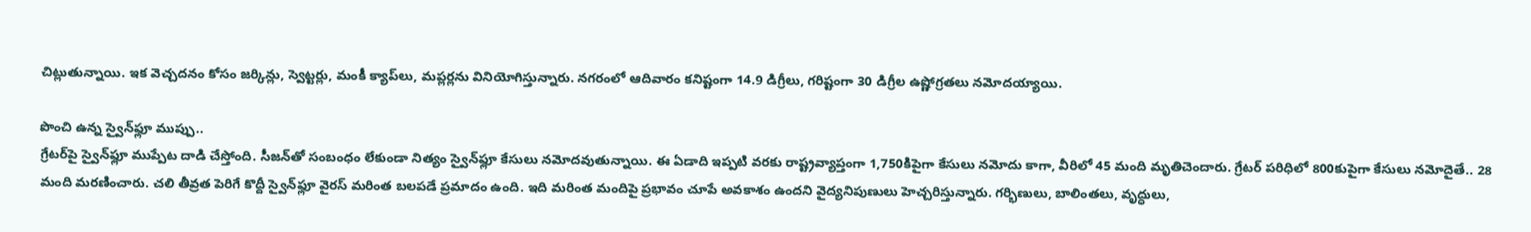చిట్లుతున్నాయి. ఇక వెచ్చదనం కోసం జర్కిన్లు, స్వెట్టర్లు, మంకీ క్యాప్‌లు, మప్లర్లను వినియోగిస్తున్నారు. నగరంలో ఆదివారం కనిష్టంగా 14.9 డిగ్రీలు, గరిష్టంగా 30 డిగ్రీల ఉష్ణోగ్రతలు నమోదయ్యాయి.

పొంచి ఉన్న స్వైన్‌ఫ్లూ ముప్పు..
గ్రేటర్‌పై స్వైన్‌ఫ్లూ ముప్పేట దాడి చేస్తోంది. సీజన్‌తో సంబంధం లేకుండా నిత్యం స్వైన్‌ఫ్లూ కేసులు నమోదవుతున్నాయి. ఈ ఏడాది ఇప్పటి వరకు రాష్ట్రవ్యాప్తంగా 1,750కిపైగా కేసులు నమోదు కాగా, వీరిలో 45 మంది మృతిచెందారు. గ్రేటర్‌ పరిధిలో 800కుపైగా కేసులు నమోదైతే.. 28 మంది మరణించారు. చలి తీవ్రత పెరిగే కొద్దీ స్వైన్‌ఫ్లూ వైరస్‌ మరింత బలపడే ప్రమాదం ఉంది. ఇది మరింత మందిపై ప్రభావం చూపే అవకాశం ఉందని వైద్యనిపుణులు హెచ్చరిస్తున్నారు. గర్భిణులు, బాలింతలు, వృద్ధులు,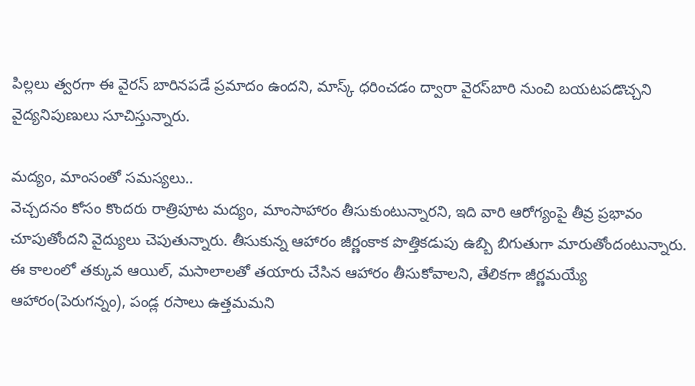పిల్లలు త్వరగా ఈ వైరస్‌ బారినపడే ప్రమాదం ఉందని, మాస్క్‌ ధరించడం ద్వారా వైరస్‌బారి నుంచి బయటపడొచ్చని వైద్యనిపుణులు సూచిస్తున్నారు.

మద్యం, మాంసంతో సమస్యలు..
వెచ్చదనం కోసం కొందరు రాత్రిపూట మద్యం, మాంసాహారం తీసుకుంటున్నారని, ఇది వారి ఆరోగ్యంపై తీవ్ర ప్రభావం చూపుతోందని వైద్యులు చెపుతున్నారు. తీసుకున్న ఆహారం జీర్ణంకాక పొత్తికడుపు ఉబ్బి బిగుతుగా మారుతోందంటున్నారు. ఈ కాలంలో తక్కువ ఆయిల్, మసాలాలతో తయారు చేసిన ఆహారం తీసుకోవాలని, తేలికగా జీర్ణమయ్యే ఆహారం(పెరుగన్నం), పండ్ల రసాలు ఉత్తమమని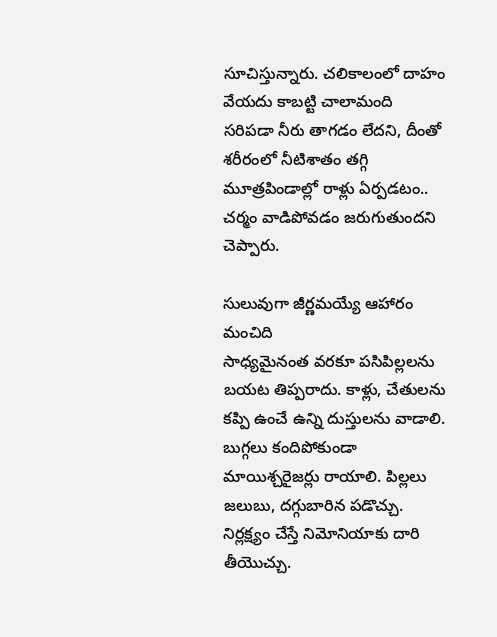సూచిస్తున్నారు. చలికాలంలో దాహం వేయదు కాబట్టి చాలామంది సరిపడా నీరు తాగడం లేదని, దీంతో శరీరంలో నీటిశాతం తగ్గి మూత్రపిండాల్లో రాళ్లు ఏర్పడటం.. చర్మం వాడిపోవడం జరుగుతుందని చెప్పారు.

సులువుగా జీర్ణమయ్యే ఆహారం మంచిది
సాధ్యమైనంత వరకూ పసిపిల్లలను బయట తిప్పరాదు. కాళ్లు, చేతులను కప్పి ఉంచే ఉన్ని దుస్తులను వాడాలి. బుగ్గలు కందిపోకుండా మాయిశ్చరైజర్లు రాయాలి. పిల్లలు జలుబు, దగ్గుబారిన పడొచ్చు. నిర్లక్ష్యం చేస్తే నిమోనియాకు దారి తీయొచ్చు.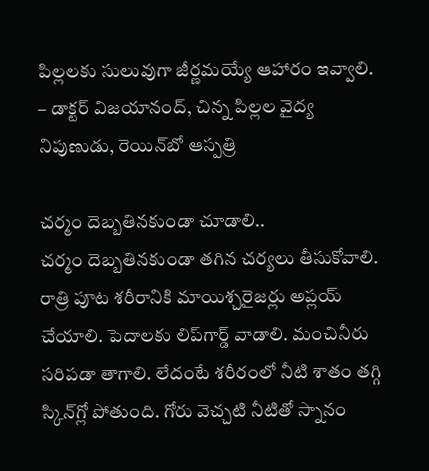పిల్లలకు సులువుగా జీర్ణమయ్యే ఆహారం ఇవ్వాలి.
– డాక్టర్‌ విజయానంద్, చిన్న పిల్లల వైద్య నిపుణుడు, రెయిన్‌బో ఆస్పత్రి

చర్మం దెబ్బతినకుండా చూడాలి..
చర్మం దెబ్బతినకుండా తగిన చర్యలు తీసుకోవాలి. రాత్రి పూట శరీరానికి మాయిశ్చరైజర్లు అప్లయ్‌ చేయాలి. పెదాలకు లిప్‌గార్డ్‌ వాడాలి. మంచినీరు సరిపడా తాగాలి. లేదంటే శరీరంలో నీటి శాతం తగ్గి స్కిన్‌గ్లో పోతుంది. గోరు వెచ్చటి నీటితో స్నానం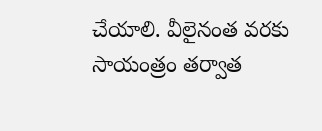చేయాలి. వీలైనంత వరకు సాయంత్రం తర్వాత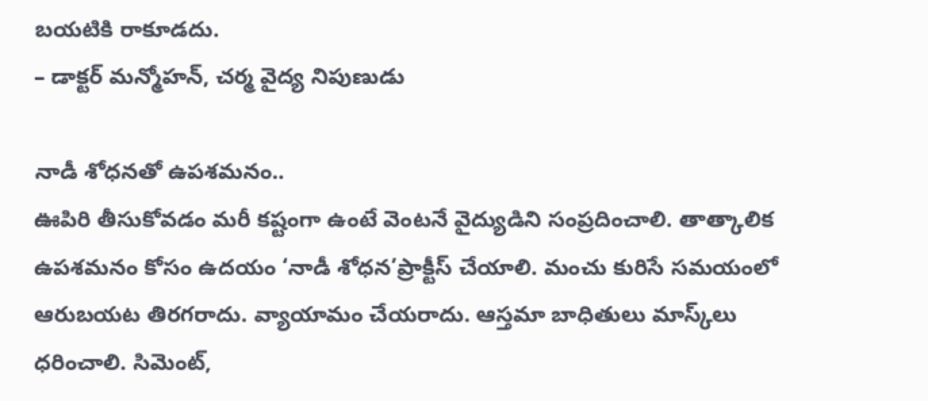బయటికి రాకూడదు.
– డాక్టర్‌ మన్మోహన్, చర్మ వైద్య నిపుణుడు

నాడీ శోధనతో ఉపశమనం..
ఊపిరి తీసుకోవడం మరీ కష్టంగా ఉంటే వెంటనే వైద్యుడిని సంప్రదించాలి. తాత్కాలిక ఉపశమనం కోసం ఉదయం ‘నాడీ శోధన’ప్రాక్టీస్‌ చేయాలి. మంచు కురిసే సమయంలో ఆరుబయట తిరగరాదు. వ్యాయామం చేయరాదు. ఆస్తమా బాధితులు మాస్క్‌లు ధరించాలి. సిమెంట్,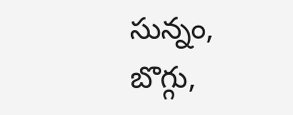సున్నం, బొగ్గు,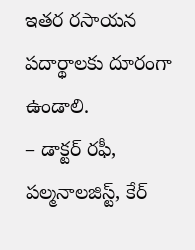ఇతర రసాయన పదార్థాలకు దూరంగా ఉండాలి.
– డాక్టర్‌ రఫీ, పల్మనాలజిస్ట్, కేర్‌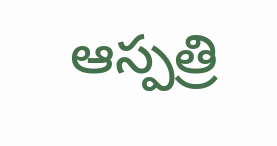ఆస్పత్రి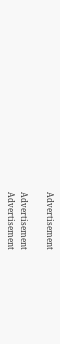Advertisement

Advertisement
Advertisement